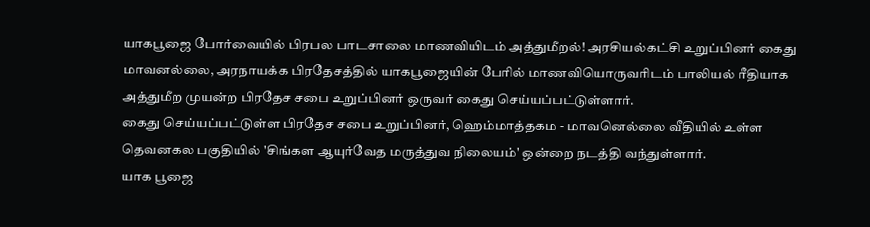யாகபூஜை போர்வையில் பிரபல பாடசாலை மாணவியிடம் அத்துமீறல்! அரசியல்கட்சி உறுப்பினர் கைது
மாவனல்லை, அரநாயக்க பிரதேசத்தில் யாகபூஜையின் பேரில் மாணவியொருவரிடம் பாலியல் ரீதியாக அத்துமீற முயன்ற பிரதேச சபை உறுப்பினர் ஒருவர் கைது செய்யப்பட்டுள்ளார்.
கைது செய்யப்பட்டுள்ள பிரதேச சபை உறுப்பினர், ஹெம்மாத்தகம - மாவனெல்லை வீதியில் உள்ள தெவனகல பகுதியில் 'சிங்கள ஆயுர்வேத மருத்துவ நிலையம்' ஒன்றை நடத்தி வந்துள்ளார்.
யாக பூஜை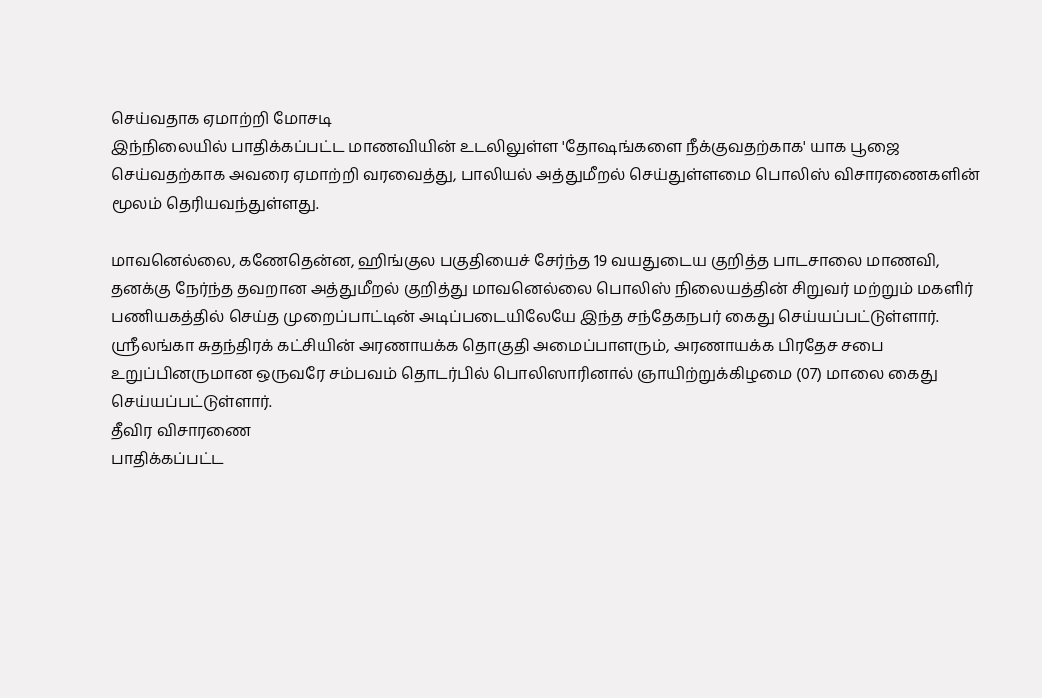செய்வதாக ஏமாற்றி மோசடி
இந்நிலையில் பாதிக்கப்பட்ட மாணவியின் உடலிலுள்ள 'தோஷங்களை நீக்குவதற்காக' யாக பூஜை செய்வதற்காக அவரை ஏமாற்றி வரவைத்து, பாலியல் அத்துமீறல் செய்துள்ளமை பொலிஸ் விசாரணைகளின் மூலம் தெரியவந்துள்ளது.

மாவனெல்லை, கணேதென்ன, ஹிங்குல பகுதியைச் சேர்ந்த 19 வயதுடைய குறித்த பாடசாலை மாணவி, தனக்கு நேர்ந்த தவறான அத்துமீறல் குறித்து மாவனெல்லை பொலிஸ் நிலையத்தின் சிறுவர் மற்றும் மகளிர் பணியகத்தில் செய்த முறைப்பாட்டின் அடிப்படையிலேயே இந்த சந்தேகநபர் கைது செய்யப்பட்டுள்ளார்.
ஸ்ரீலங்கா சுதந்திரக் கட்சியின் அரணாயக்க தொகுதி அமைப்பாளரும், அரணாயக்க பிரதேச சபை உறுப்பினருமான ஒருவரே சம்பவம் தொடர்பில் பொலிஸாரினால் ஞாயிற்றுக்கிழமை (07) மாலை கைது செய்யப்பட்டுள்ளார்.
தீவிர விசாரணை
பாதிக்கப்பட்ட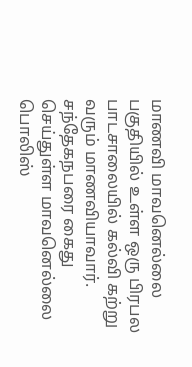மாணவி மாவனெல்லை பகுதியில் உள்ள ஒரு பிரபல பாடசாலையில் கல்வி கற்று வரும் மாணவியாவார்.
சந்தேகநபரை கைது செய்துள்ள மாவனெல்லை பொலிஸ்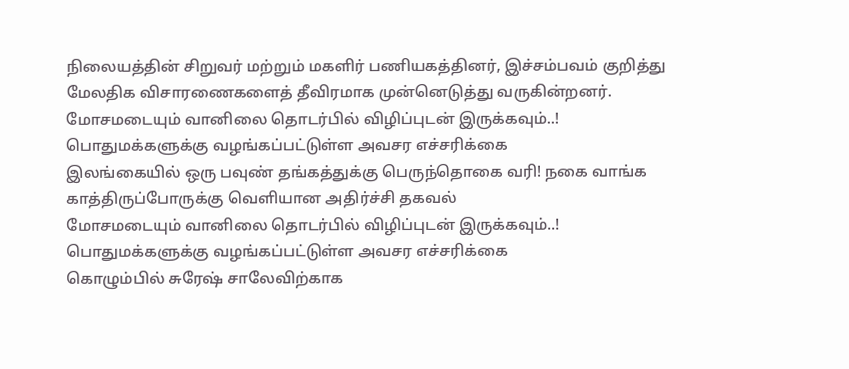நிலையத்தின் சிறுவர் மற்றும் மகளிர் பணியகத்தினர், இச்சம்பவம் குறித்து மேலதிக விசாரணைகளைத் தீவிரமாக முன்னெடுத்து வருகின்றனர்.
மோசமடையும் வானிலை தொடர்பில் விழிப்புடன் இருக்கவும்..! பொதுமக்களுக்கு வழங்கப்பட்டுள்ள அவசர எச்சரிக்கை
இலங்கையில் ஒரு பவுண் தங்கத்துக்கு பெருந்தொகை வரி! நகை வாங்க காத்திருப்போருக்கு வெளியான அதிர்ச்சி தகவல்
மோசமடையும் வானிலை தொடர்பில் விழிப்புடன் இருக்கவும்..! பொதுமக்களுக்கு வழங்கப்பட்டுள்ள அவசர எச்சரிக்கை
கொழும்பில் சுரேஷ் சாலேவிற்காக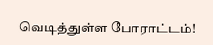வெடித்துள்ள போராட்டம்!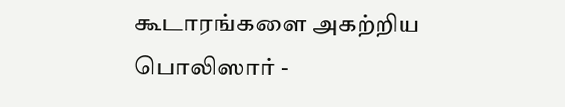கூடாரங்களை அகற்றிய பொலிஸார் -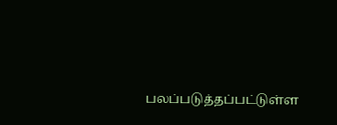பலப்படுத்தப்பட்டுள்ள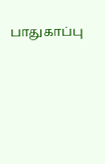பாதுகாப்பு